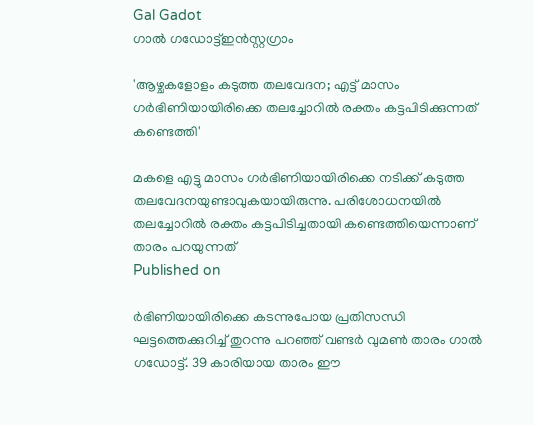Gal Gadot
ഗാല്‍ ഗഡോട്ട്ഇൻസ്റ്റഗ്രാം

'ആഴ്ചകളോളം കടുത്ത തലവേദന; എട്ട് മാസം ഗര്‍ഭിണിയായിരിക്കെ തലച്ചോറില്‍ രക്തം കട്ടപിടിക്കുന്നത് കണ്ടെത്തി'

മകളെ എട്ടു മാസം ഗര്‍ഭിണിയായിരിക്കെ നടിക്ക് കടുത്ത തലവേദനയുണ്ടാവുകയായിരുന്നു. പരിശോധനയില്‍ തലച്ചോറില്‍ രക്തം കട്ടപിടിച്ചതായി കണ്ടെത്തിയെന്നാണ് താരം പറയുന്നത്
Published on

ര്‍ഭിണിയായിരിക്കെ കടന്നുപോയ പ്രതിസന്ധി ഘട്ടത്തെക്കുറിച്ച് തുറന്നു പറഞ്ഞ് വണ്ടര്‍ വുമണ്‍ താരം ഗാല്‍ ഗഡോട്ട്. 39 കാരിയായ താരം ഈ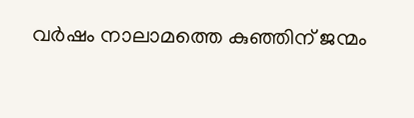വര്‍ഷം നാലാമത്തെ കുഞ്ഞിന് ജന്മം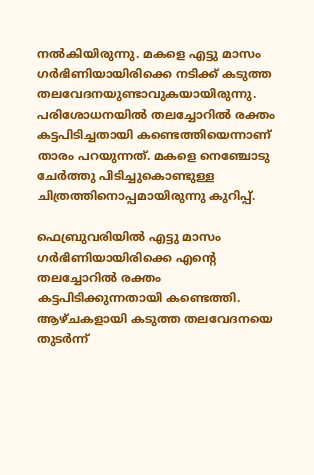നല്‍കിയിരുന്നു. മകളെ എട്ടു മാസം ഗര്‍ഭിണിയായിരിക്കെ നടിക്ക് കടുത്ത തലവേദനയുണ്ടാവുകയായിരുന്നു. പരിശോധനയില്‍ തലച്ചോറില്‍ രക്തം കട്ടപിടിച്ചതായി കണ്ടെത്തിയെന്നാണ് താരം പറയുന്നത്. മകളെ നെഞ്ചോടു ചേര്‍ത്തു പിടിച്ചുകൊണ്ടുള്ള ചിത്രത്തിനൊപ്പമായിരുന്നു കുറിപ്പ്.

ഫെബ്രുവരിയില്‍ എട്ടു മാസം ഗര്‍ഭിണിയായിരിക്കെ എന്റെ തലച്ചോറില്‍ രക്തം കട്ടപിടിക്കുന്നതായി കണ്ടെത്തി. ആഴ്ചകളായി കടുത്ത തലവേദനയെ തുടര്‍ന്ന്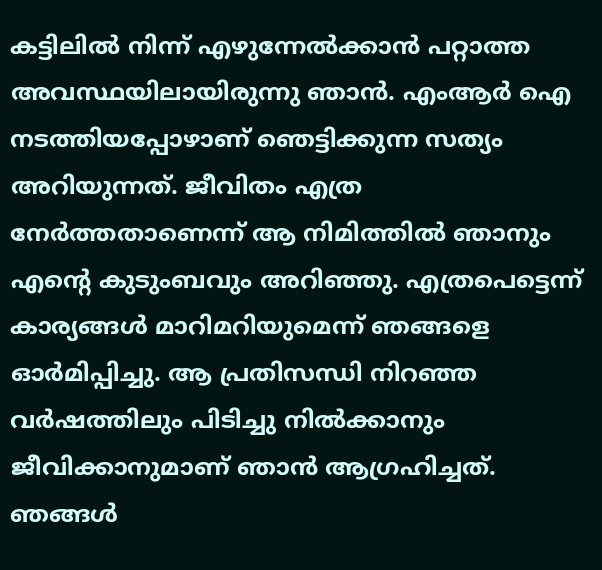കട്ടിലില്‍ നിന്ന് എഴുന്നേല്‍ക്കാന്‍ പറ്റാത്ത അവസ്ഥയിലായിരുന്നു ഞാന്‍. എംആര്‍ ഐ നടത്തിയപ്പോഴാണ് ഞെട്ടിക്കുന്ന സത്യം അറിയുന്നത്. ജീവിതം എത്ര നേര്‍ത്തതാണെന്ന് ആ നിമിത്തില്‍ ഞാനും എന്റെ കുടുംബവും അറിഞ്ഞു. എത്രപെട്ടെന്ന് കാര്യങ്ങള്‍ മാറിമറിയുമെന്ന് ഞങ്ങളെ ഓര്‍മിപ്പിച്ചു. ആ പ്രതിസന്ധി നിറഞ്ഞ വര്‍ഷത്തിലും പിടിച്ചു നില്‍ക്കാനും ജീവിക്കാനുമാണ് ഞാന്‍ ആഗ്രഹിച്ചത്. ഞങ്ങള്‍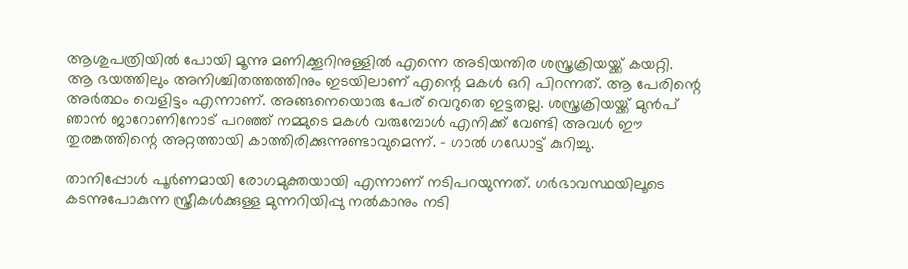ആശുപത്രിയില്‍ പോയി മൂന്നു മണിക്കൂറിനുള്ളില്‍ എന്നെ അടിയന്തിര ശസ്ത്രക്രിയയ്ക്ക് കയറ്റി. ആ ഭയത്തിലും അനിശ്ചിതത്തത്തിനും ഇടയിലാണ് എന്റെ മകള്‍ ഒറി പിറന്നത്. ആ പേരിന്റെ അര്‍ത്ഥം വെളിട്ടം എന്നാണ്. അങ്ങനെയൊരു പേര് വെറുതെ ഇട്ടതല്ല. ശസ്ത്രക്രിയയ്ക്ക് മുന്‍പ് ഞാന്‍ ജാറോണിനോട് പറഞ്ഞ് നമ്മുടെ മകള്‍ വരുമ്പോള്‍ എനിക്ക് വേണ്ടി അവള്‍ ഈ തുരങ്കത്തിന്റെ അറ്റത്തായി കാത്തിരിക്കുന്നുണ്ടാവുമെന്ന്. - ഗാല്‍ ഗഡോട്ട് കുറിച്ചു.

താനിപ്പോള്‍ പൂര്‍ണമായി രോഗമുക്തയായി എന്നാണ് നടിപറയുന്നത്. ഗര്‍ഭാവസ്ഥയിലൂടെ കടന്നുപോകുന്ന സ്ത്രീകള്‍ക്കുള്ള മുന്നറിയിപ്പു നല്‍കാനും നടി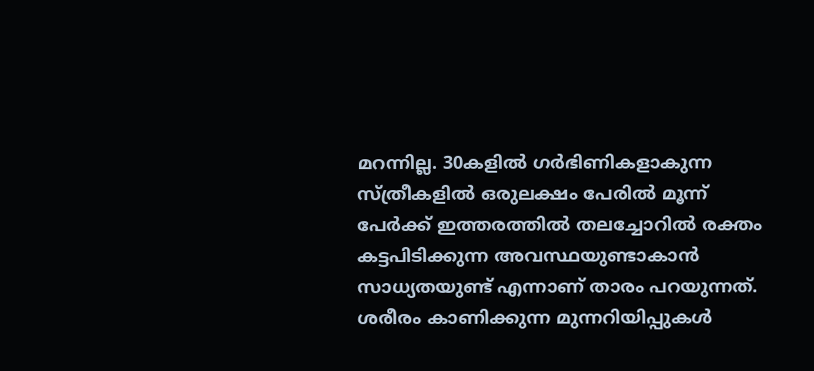മറന്നില്ല. 30കളില്‍ ഗര്‍ഭിണികളാകുന്ന സ്ത്രീകളില്‍ ഒരുലക്ഷം പേരില്‍ മൂന്ന് പേര്‍ക്ക് ഇത്തരത്തില്‍ തലച്ചോറില്‍ രക്തം കട്ടപിടിക്കുന്ന അവസ്ഥയുണ്ടാകാന്‍ സാധ്യതയുണ്ട് എന്നാണ് താരം പറയുന്നത്. ശരീരം കാണിക്കുന്ന മുന്നറിയിപ്പുകള്‍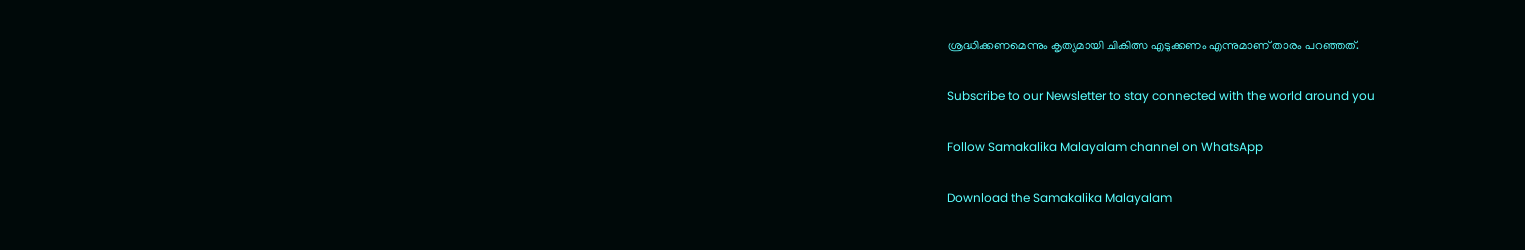ശ്രദ്ധിക്കണമെന്നും കൃത്യമായി ചികിത്സ എടുക്കണം എന്നുമാണ് താരം പറഞ്ഞത്.

Subscribe to our Newsletter to stay connected with the world around you

Follow Samakalika Malayalam channel on WhatsApp

Download the Samakalika Malayalam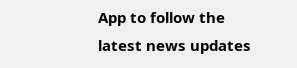App to follow the latest news updates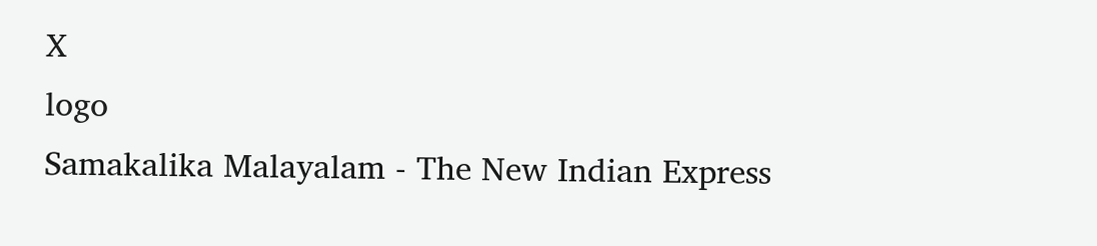X
logo
Samakalika Malayalam - The New Indian Express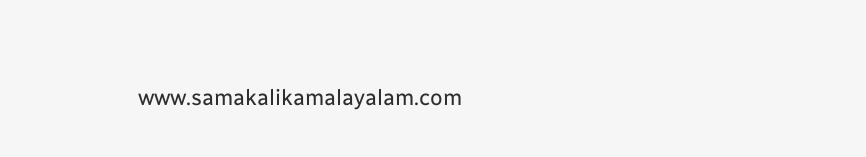www.samakalikamalayalam.com